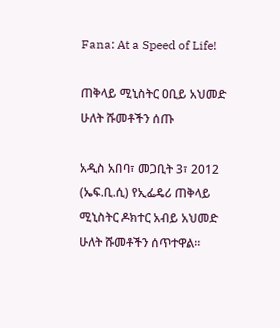Fana: At a Speed of Life!

ጠቅላይ ሚኒስትር ዐቢይ አህመድ ሁለት ሹመቶችን ሰጡ

አዲስ አበባ፣ መጋቢት 3፣ 2012 (ኤፍ.ቢ.ሲ) የኢፌዴሪ ጠቅላይ ሚኒስትር ዶክተር አብይ አህመድ ሁለት ሹመቶችን ሰጥተዋል።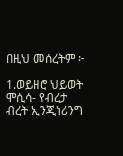በዚህ መሰረትም ፦

1.ወይዘሮ ህይወት ሞሲሳ- የብረታ ብረት ኢንጂነሪንግ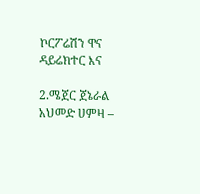ኮርፖሬሽን ዋና ዳይሬክተር እና

2.ሜጀር ጀኔራል አህመድ ሀምዛ –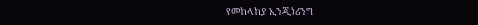የመከላከያ ኢንጂነሪንግ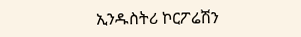ኢንዱስትሪ ኮርፖሬሽን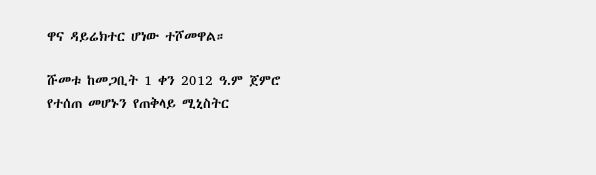ዋና ዳይሬክተር ሆነው ተሾመዋል።

ሹመቱ ከመጋቢት 1 ቀን 2012 ዓ.ም ጀምሮ የተሰጠ መሆኑን የጠቅላይ ሚኒስትር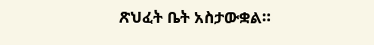ጽህፈት ቤት አስታውቋል።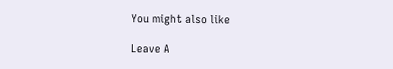You might also like

Leave A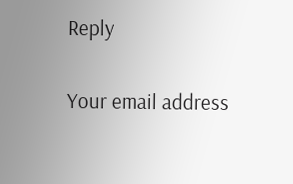Reply

Your email address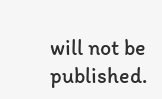will not be published.